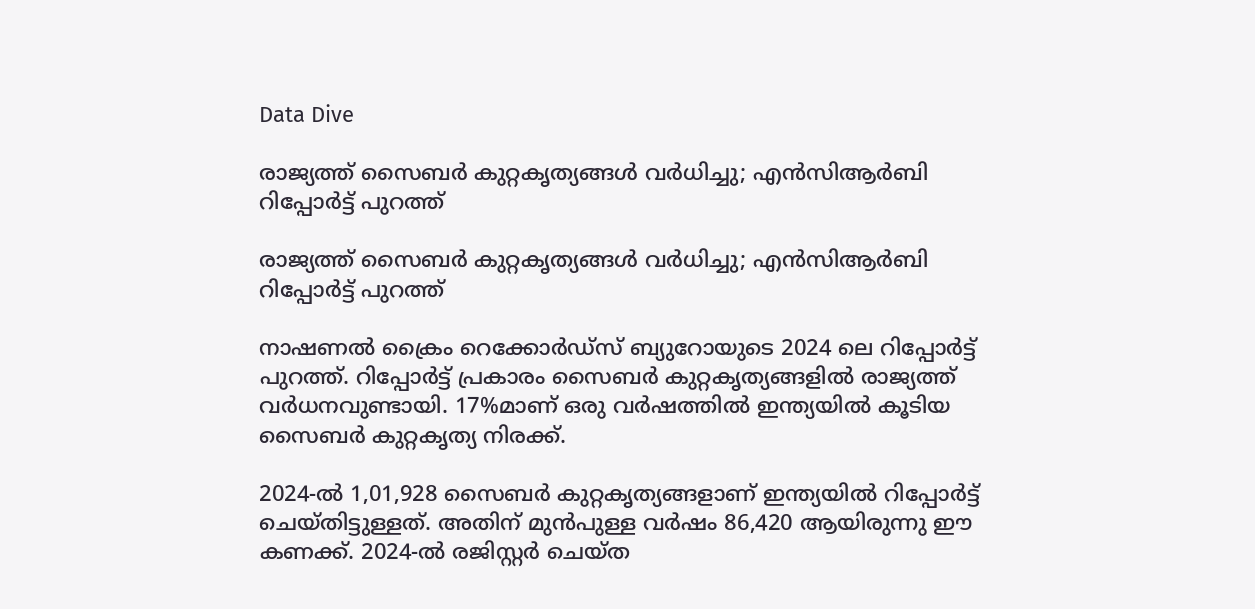Data Dive

രാജ്യത്ത് സൈബർ കുറ്റകൃത്യങ്ങൾ വർധിച്ചു; എൻസിആർബി റിപ്പോർട്ട് പുറത്ത്

രാജ്യത്ത് സൈബർ കുറ്റകൃത്യങ്ങൾ വർധിച്ചു; എൻസിആർബി റിപ്പോർട്ട് പുറത്ത്

നാഷണൽ ക്രൈം റെക്കോർഡ്‌സ് ബ്യുറോയുടെ 2024 ലെ റിപ്പോർട്ട് പുറത്ത്. റിപ്പോർട്ട് പ്രകാരം സൈബർ കുറ്റകൃത്യങ്ങളിൽ രാജ്യത്ത് വർധനവുണ്ടായി. 17%മാണ് ഒരു വർഷത്തിൽ ഇന്ത്യയിൽ കൂടിയ സൈബർ കുറ്റകൃത്യ നിരക്ക്.

2024-ൽ 1,01,928 സൈബർ കുറ്റകൃത്യങ്ങളാണ് ഇന്ത്യയിൽ റിപ്പോർട്ട് ചെയ്തിട്ടുള്ളത്. അതിന് മുൻപുള്ള വർഷം 86,420 ആയിരുന്നു ഈ കണക്ക്. 2024-ൽ രജിസ്റ്റർ ചെയ്ത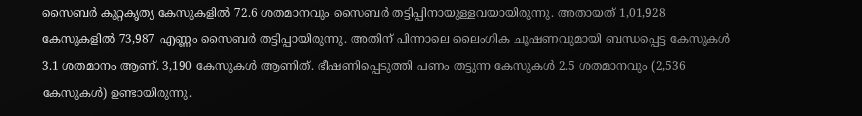സൈബർ കുറ്റകൃത്യ കേസുകളിൽ 72.6 ശതമാനവും സൈബർ തട്ടിപ്പിനായുള്ളവയായിരുന്നു. അതായത് 1,01,928 കേസുകളിൽ 73,987 എണ്ണം സൈബർ തട്ടിപ്പായിരുന്നു. അതിന് പിന്നാലെ ലൈംഗിക ചൂഷണവുമായി ബന്ധപ്പെട്ട കേസുകൾ 3.1 ശതമാനം ആണ്. 3,190 കേസുകൾ ആണിത്. ഭീഷണിപ്പെടുത്തി പണം തട്ടുന്ന കേസുകൾ 2.5 ശതമാനവും (2,536 കേസുകൾ) ഉണ്ടായിരുന്നു.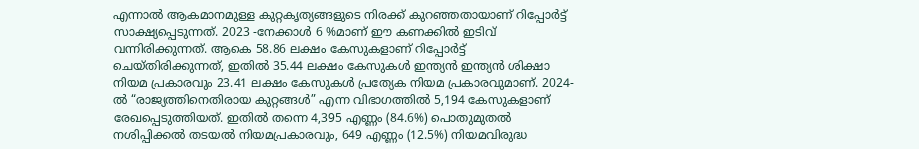എന്നാൽ ആകമാനമുള്ള കുറ്റകൃത്യങ്ങളുടെ നിരക്ക് കുറഞ്ഞതായാണ് റിപ്പോർട്ട് സാക്ഷ്യപ്പെടുന്നത്. 2023 -നേക്കാൾ 6 %മാണ് ഈ കണക്കിൽ ഇടിവ് വന്നിരിക്കുന്നത്. ആകെ 58.86 ലക്ഷം കേസുകളാണ് റിപ്പോർട്ട് ചെയ്തിരിക്കുന്നത്, ഇതിൽ 35.44 ലക്ഷം കേസുകൾ ഇന്ത്യൻ ഇന്ത്യൻ ശിക്ഷാ നിയമ പ്രകാരവും 23.41 ലക്ഷം കേസുകൾ പ്രത്യേക നിയമ പ്രകാരവുമാണ്. 2024-ൽ “രാജ്യത്തിനെതിരായ കുറ്റങ്ങൾ” എന്ന വിഭാഗത്തിൽ 5,194 കേസുകളാണ് രേഖപ്പെടുത്തിയത്. ഇതിൽ തന്നെ 4,395 എണ്ണം (84.6%) പൊതുമുതൽ നശിപ്പിക്കൽ തടയൽ നിയമപ്രകാരവും, 649 എണ്ണം (12.5%) നിയമവിരുദ്ധ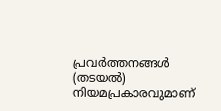പ്രവർത്തനങ്ങൾ (തടയൽ) നിയമപ്രകാരവുമാണ്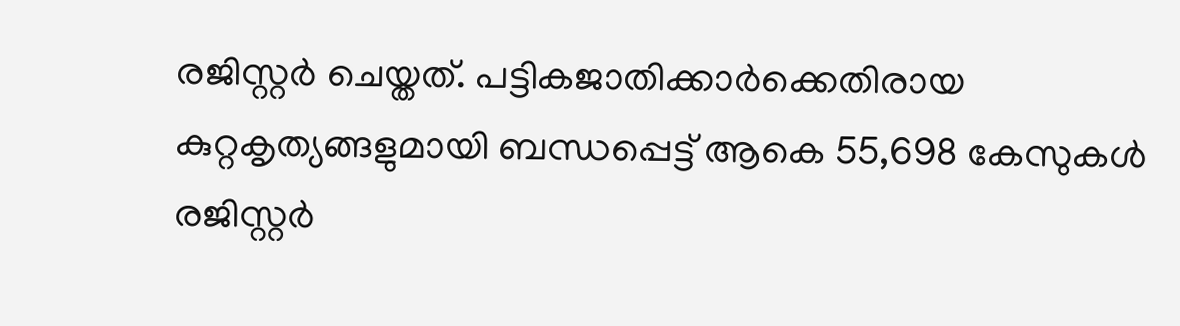രജിസ്റ്റർ ചെയ്തത്. പട്ടികജാതിക്കാർക്കെതിരായ കുറ്റകൃത്യങ്ങളുമായി ബന്ധപ്പെട്ട് ആകെ 55,698 കേസുകൾ രജിസ്റ്റർ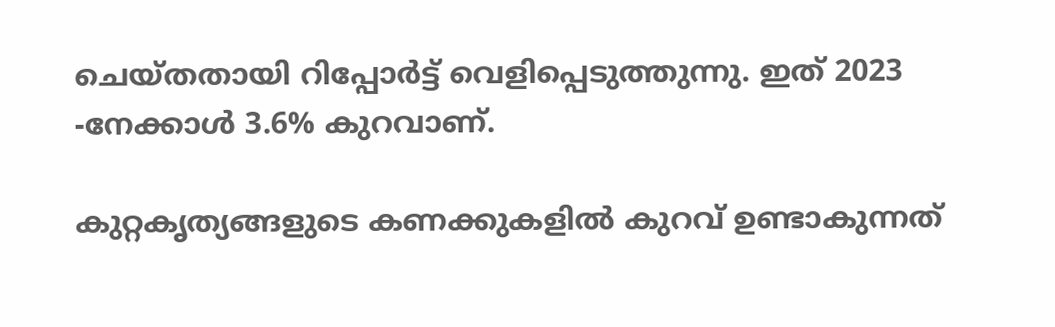ചെയ്തതായി റിപ്പോർട്ട് വെളിപ്പെടുത്തുന്നു. ഇത് 2023 -നേക്കാൾ 3.6% കുറവാണ്.

കുറ്റകൃത്യങ്ങളുടെ കണക്കുകളിൽ കുറവ് ഉണ്ടാകുന്നത്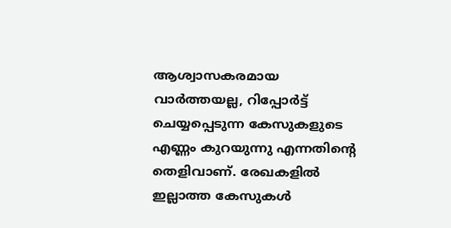ആശ്വാസകരമായ വാർത്തയല്ല, റിപ്പോർട്ട് ചെയ്യപ്പെടുന്ന കേസുകളുടെ എണ്ണം കുറയുന്നു എന്നതിന്റെ തെളിവാണ്. രേഖകളിൽ ഇല്ലാത്ത കേസുകൾ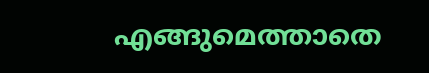എങ്ങുമെത്താതെ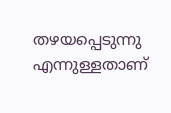തഴയപ്പെടുന്നു എന്നുള്ളതാണ്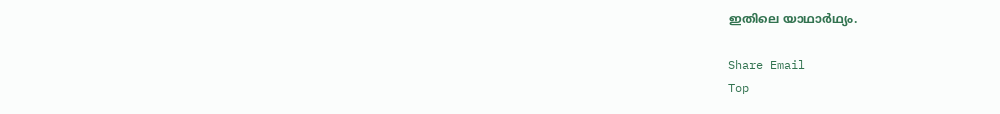ഇതിലെ യാഥാർഥ്യം.

Share Email
Top